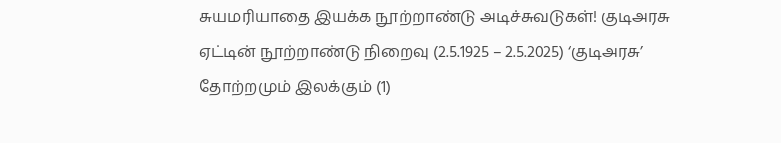சுயமரியாதை இயக்க நூற்றாண்டு அடிச்சுவடுகள்! குடிஅரசு ஏட்டின் நூற்றாண்டு நிறைவு (2.5.1925 – 2.5.2025) ‘குடிஅரசு’ தோற்றமும் இலக்கும் (1)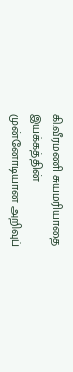கி.வீரமணி சுயமரியாதை இயக்கத்தின் முன்னோடியான அறிவுப்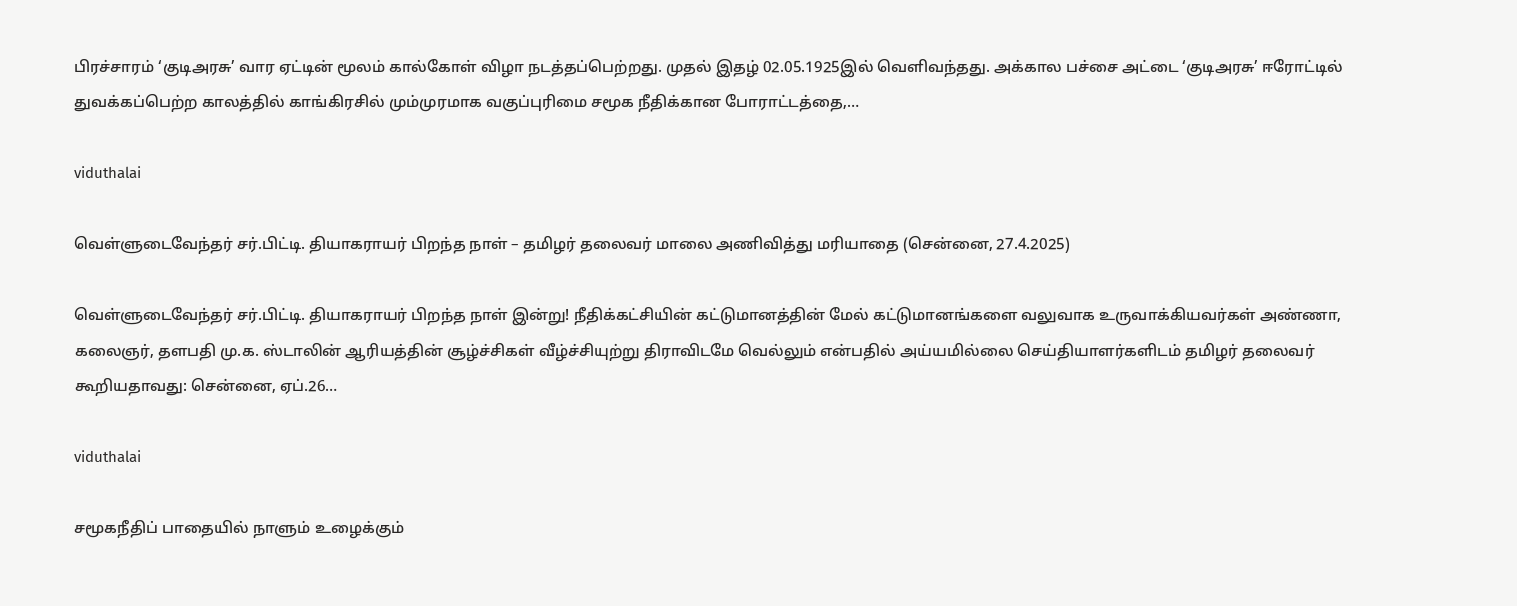பிரச்சாரம் ‘குடிஅரசு’ வார ஏட்டின் மூலம் கால்கோள் விழா நடத்தப்பெற்றது. முதல் இதழ் 02.05.1925இல் வெளிவந்தது. அக்கால பச்சை அட்டை ‘குடிஅரசு’ ஈரோட்டில் துவக்கப்பெற்ற காலத்தில் காங்கிரசில் மும்முரமாக வகுப்புரிமை சமூக நீதிக்கான போராட்டத்தை,…

viduthalai

வெள்ளுடைவேந்தர் சர்.பிட்டி. தியாகராயர் பிறந்த நாள் – தமிழர் தலைவர் மாலை அணிவித்து மரியாதை (சென்னை, 27.4.2025)

வெள்ளுடைவேந்தர் சர்.பிட்டி. தியாகராயர் பிறந்த நாள் இன்று! நீதிக்கட்சியின் கட்டுமானத்தின் மேல் கட்டுமானங்களை வலுவாக உருவாக்கியவர்கள் அண்ணா, கலைஞர், தளபதி மு.க. ஸ்டாலின் ஆரியத்தின் சூழ்ச்சிகள் வீழ்ச்சியுற்று திராவிடமே வெல்லும் என்பதில் அய்யமில்லை செய்தியாளர்களிடம் தமிழர் தலைவர் கூறியதாவது: சென்னை, ஏப்.26…

viduthalai

சமூகநீதிப் பாதையில் நாளும் உழைக்கும்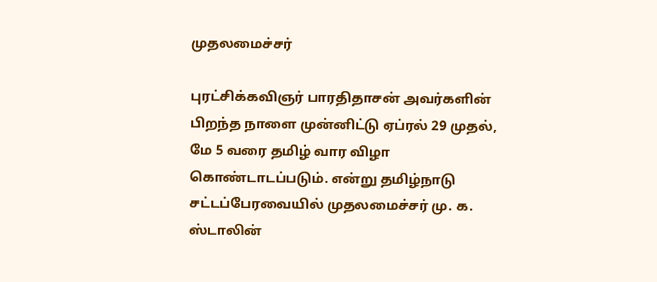முதலமைச்சர்

புரட்சிக்கவிஞர் பாரதிதாசன் அவர்களின் பிறந்த நாளை முன்னிட்டு ஏப்ரல் 29 முதல், மே 5 வரை தமிழ் வார விழா கொண்டாடப்படும். என்று தமிழ்நாடு சட்டப்பேரவையில் முதலமைச்சர் மு. க. ஸ்டாலின்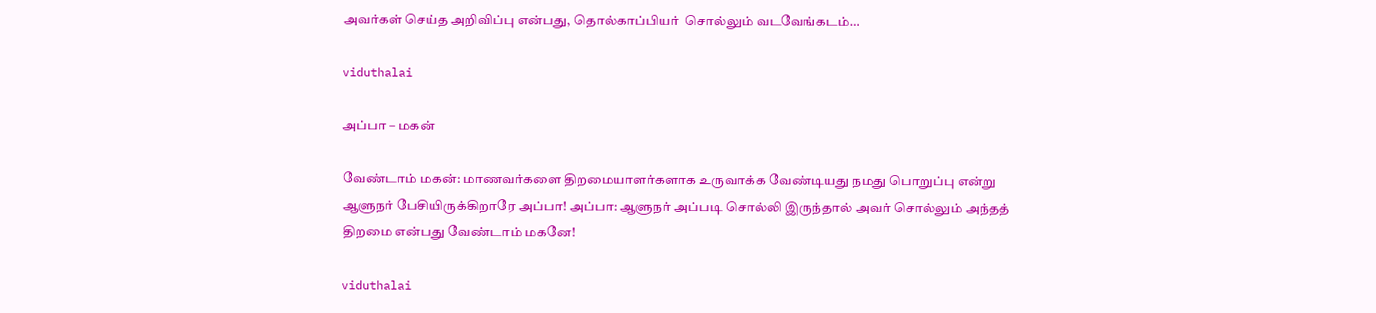அவர்கள் செய்த அறிவிப்பு என்பது, தொல்காப்பியர்  சொல்லும் வடவேங்கடம்…

viduthalai

அப்பா – மகன்

வேண்டாம் மகன்: மாணவர்களை திறமையாளர்களாக உருவாக்க வேண்டியது நமது பொறுப்பு என்று ஆளுநர் பேசியிருக்கிறாரே அப்பா! அப்பா: ஆளுநர் அப்படி சொல்லி இருந்தால் அவர் சொல்லும் அந்தத் திறமை என்பது வேண்டாம் மகனே!

viduthalai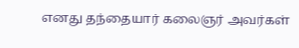எனது தந்தையார் கலைஞர் அவர்கள்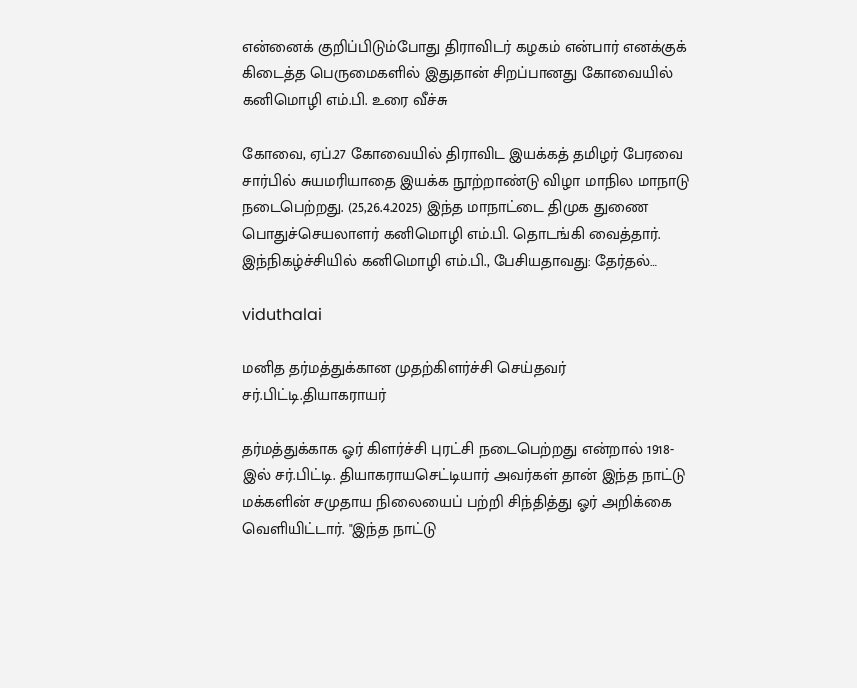என்னைக் குறிப்பிடும்போது திராவிடர் கழகம் என்பார் எனக்குக் கிடைத்த பெருமைகளில் இதுதான் சிறப்பானது கோவையில் கனிமொழி எம்.பி. உரை வீச்சு

கோவை, ஏப்.27 கோவையில் திராவிட இயக்கத் தமிழர் பேரவை சார்பில் சுயமரியாதை இயக்க நூற்றாண்டு விழா மாநில மாநாடு நடைபெற்றது. (25,26.4.2025) இந்த மாநாட்டை திமுக துணை பொதுச்செயலாளர் கனிமொழி எம்.பி. தொடங்கி வைத்தார். இந்நிகழ்ச்சியில் கனிமொழி எம்.பி., பேசியதாவது: தேர்தல்…

viduthalai

மனித தர்மத்துக்கான முதற்கிளர்ச்சி செய்தவர் சர்.பிட்டி.தியாகராயர்

தர்மத்துக்காக ஓர் கிளர்ச்சி புரட்சி நடைபெற்றது என்றால் 1918-இல் சர்.பிட்டி. தியாகராயசெட்டியார் அவர்கள் தான் இந்த நாட்டு மக்களின் சமுதாய நிலையைப் பற்றி சிந்தித்து ஓர் அறிக்கை வெளியிட்டார். "இந்த நாட்டு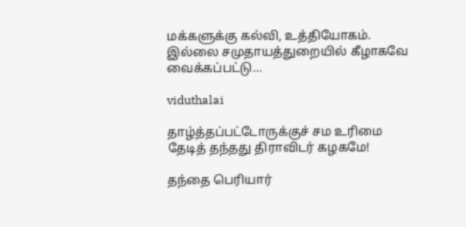மக்களுக்கு கல்வி, உத்தியோகம். இல்லை சமுதாயத்துறையில் கீழாகவே வைக்கப்பட்டு…

viduthalai

தாழ்த்தப்பட்டோருக்குச் சம உரிமை தேடித் தந்தது திராவிடர் கழகமே!

தந்தை பெரியார்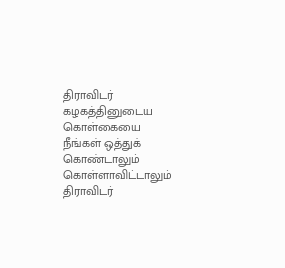திராவிடர் கழகத்தினுடைய கொள்கையை நீங்கள் ஒத்துக் கொண்டாலும் கொள்ளாவிட்டாலும் திராவிடர்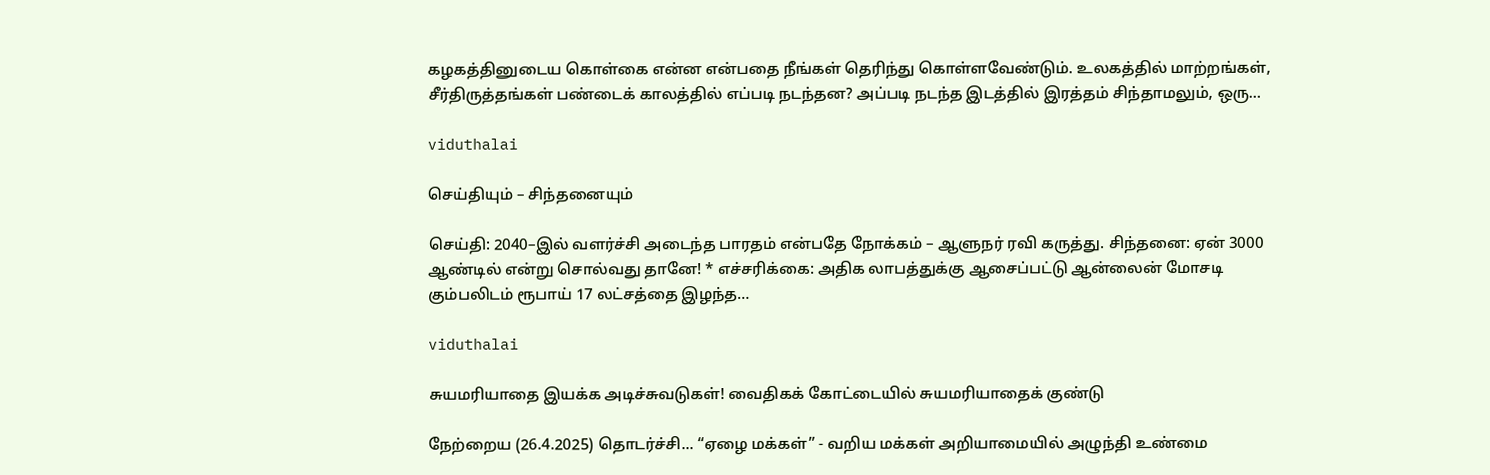கழகத்தினுடைய கொள்கை என்ன என்பதை நீங்கள் தெரிந்து கொள்ளவேண்டும். உலகத்தில் மாற்றங்கள், சீர்திருத்தங்கள் பண்டைக் காலத்தில் எப்படி நடந்தன? அப்படி நடந்த இடத்தில் இரத்தம் சிந்தாமலும், ஒரு…

viduthalai

செய்தியும் – சிந்தனையும்

செய்தி: 2040–இல் வளர்ச்சி அடைந்த பாரதம் என்பதே நோக்கம் – ஆளுநர் ரவி கருத்து. சிந்தனை: ஏன் 3000 ஆண்டில் என்று சொல்வது தானே! * எச்சரிக்கை: அதிக லாபத்துக்கு ஆசைப்பட்டு ஆன்லைன் மோசடி கும்பலிடம் ரூபாய் 17 லட்சத்தை இழந்த…

viduthalai

சுயமரியாதை இயக்க அடிச்சுவடுகள்! வைதிகக் கோட்டையில் சுயமரியாதைக் குண்டு

நேற்றைய (26.4.2025) தொடர்ச்சி... “ஏழை மக்கள்” - வறிய மக்கள் அறியாமையில் அழுந்தி உண்மை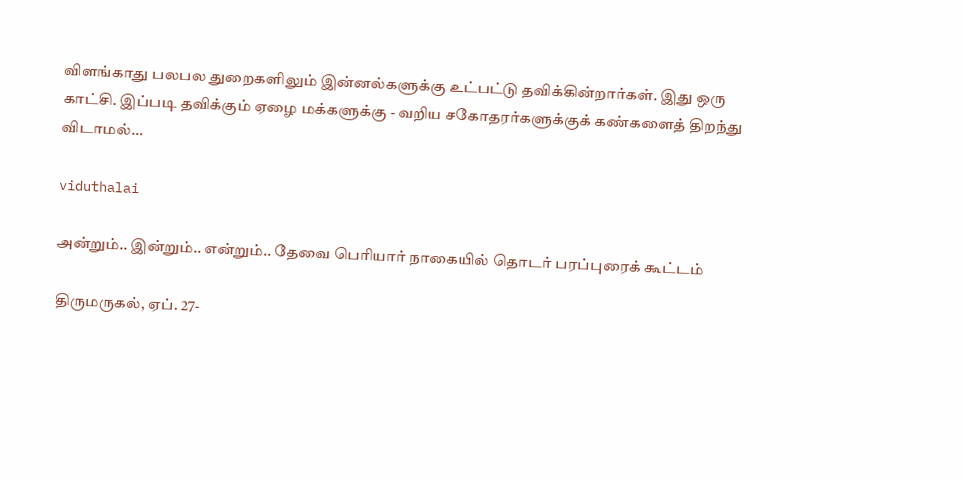விளங்காது பலபல துறைகளிலும் இன்னல்களுக்கு உட்பட்டு தவிக்கின்றார்கள். இது ஒரு காட்சி. இப்படி தவிக்கும் ஏழை மக்களுக்கு - வறிய சகோதரர்களுக்குக் கண்களைத் திறந்து விடாமல்…

viduthalai

அன்றும்.. இன்றும்.. என்றும்.. தேவை பெரியார் நாகையில் தொடர் பரப்புரைக் கூட்டம்

திருமருகல், ஏப். 27-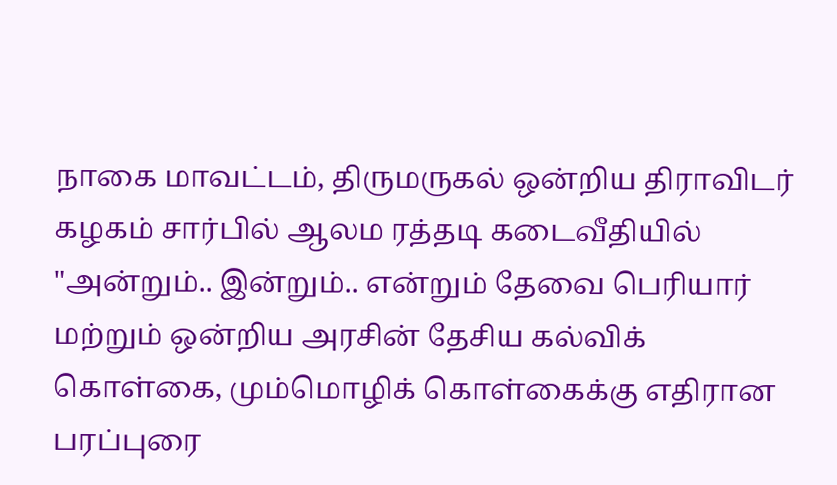நாகை மாவட்டம், திருமருகல் ஒன்றிய திராவிடர் கழகம் சார்பில் ஆலம ரத்தடி கடைவீதியில்  "அன்றும்.. இன்றும்.. என்றும் தேவை பெரியார் மற்றும் ஒன்றிய அரசின் தேசிய கல்விக் கொள்கை, மும்மொழிக் கொள்கைக்கு எதிரான பரப்புரை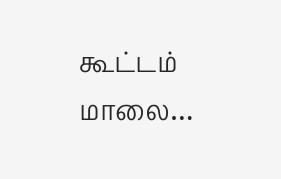கூட்டம் மாலை…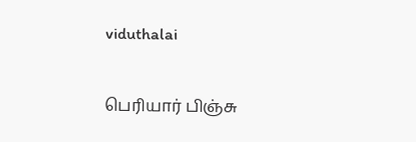viduthalai

பெரியார் பிஞ்சு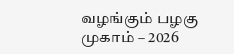வழங்கும் பழகு முகாம் – 2026